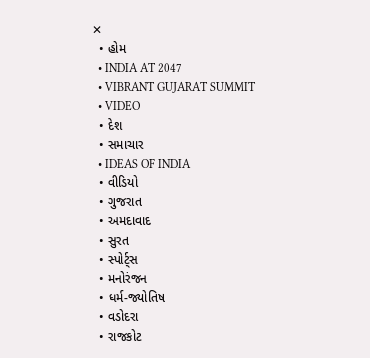✕
  • હોમ
  • INDIA AT 2047
  • VIBRANT GUJARAT SUMMIT
  • VIDEO
  • દેશ
  • સમાચાર
  • IDEAS OF INDIA
  • વીડિયો
  • ગુજરાત
  • અમદાવાદ
  • સુરત
  • સ્પોર્ટ્સ
  • મનોરંજન
  • ધર્મ-જ્યોતિષ
  • વડોદરા
  • રાજકોટ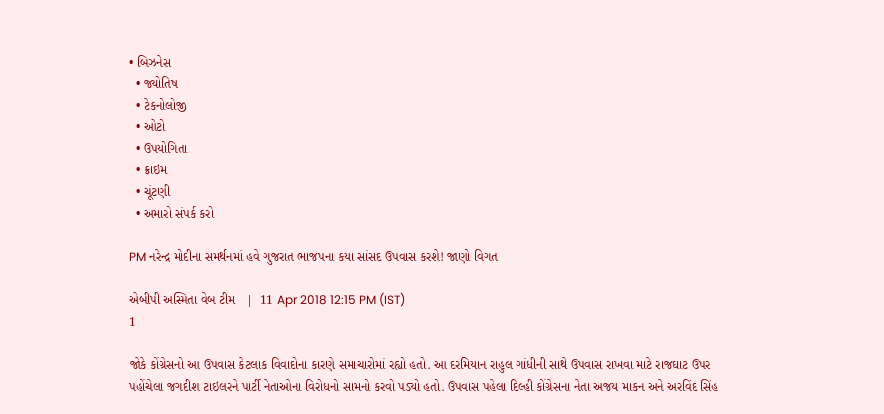• બિઝનેસ
  • જ્યોતિષ
  • ટેકનોલોજી
  • ઓટો
  • ઉપયોગિતા
  • ક્રાઇમ
  • ચૂંટણી
  • અમારો સંપર્ક કરો

PM નરેન્દ્ર મોદીના સમર્થનમાં હવે ગુજરાત ભાજપના કયા સાંસદ ઉપવાસ કરશે! જાણો વિગત

એબીપી અસ્મિતા વેબ ટીમ   |  11 Apr 2018 12:15 PM (IST)
1

જોકે કોંગ્રેસનો આ ઉપવાસ કેટલાક વિવાદોના કારણે સમાચારોમાં રહ્યો હતો. આ દરમિયાન રાહુલ ગાંધીની સાથે ઉપવાસ રાખવા માટે રાજઘાટ ઉપર પહોંચેલા જગદીશ ટાઇલરને પાર્ટી નેતાઓના વિરોધનો સામનો કરવો પડ્યો હતો. ઉપવાસ પહેલા દિલ્હી કોંગ્રેસના નેતા અજય માકન અને અરવિંદ સિંહ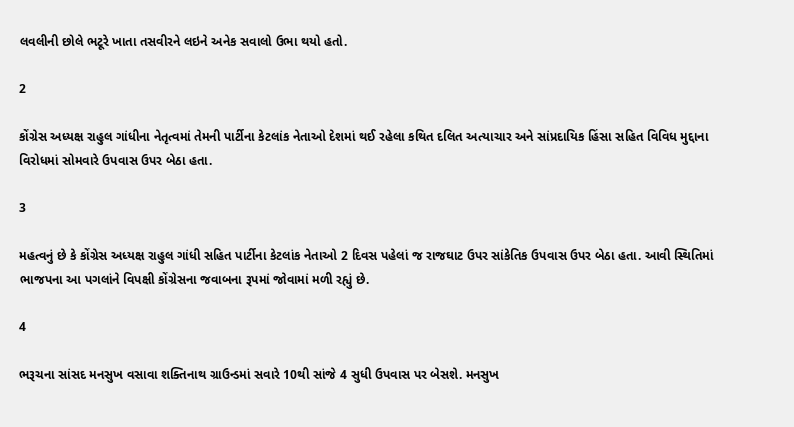લવલીની છોલે ભટૂરે ખાતા તસવીરને લઇને અનેક સવાલો ઉભા થયો હતો.

2

કોંગ્રેસ અધ્યક્ષ રાહુલ ગાંધીના નેતૃત્વમાં તેમની પાર્ટીના કેટલાંક નેતાઓ દેશમાં થઈ રહેલા કથિત દલિત અત્યાચાર અને સાંપ્રદાયિક હિંસા સહિત વિવિધ મુદ્દાના વિરોધમાં સોમવારે ઉપવાસ ઉપર બેઠા હતા.

3

મહત્વનું છે કે કોંગ્રેસ અધ્યક્ષ રાહુલ ગાંધી સહિત પાર્ટીના કેટલાંક નેતાઓ 2 દિવસ પહેલાં જ રાજઘાટ ઉપર સાંકેતિક ઉપવાસ ઉપર બેઠા હતા. આવી સ્થિતિમાં ભાજપના આ પગલાંને વિપક્ષી કોંગ્રેસના જવાબના રૂપમાં જોવામાં મળી રહ્યું છે.

4

ભરૂચના સાંસદ મનસુખ વસાવા શક્તિનાથ ગ્રાઉન્ડમાં સવારે 10થી સાંજે 4 સુધી ઉપવાસ પર બેસશે. મનસુખ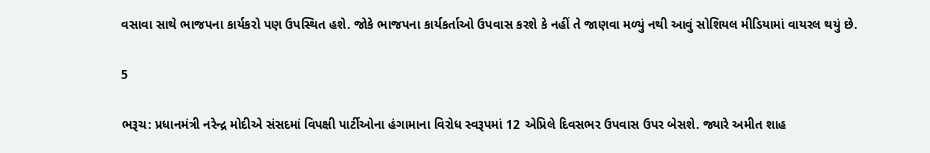વસાવા સાથે ભાજપના કાર્યકરો પણ ઉપસ્થિત હશે. જોકે ભાજપના કાર્યકર્તાઓ ઉપવાસ કરશે કે નહીં તે જાણવા મળ્યું નથી આવું સોશિયલ મીડિયામાં વાયરલ થયું છે.

5

ભરૂચ: પ્રધાનમંત્રી નરેન્દ્ર મોદીએ સંસદમાં વિપક્ષી પાર્ટીઓના હંગામાના વિરોધ સ્વરૂપમાં 12 એપ્રિલે દિવસભર ઉપવાસ ઉપર બેસશે. જ્યારે અમીત શાહ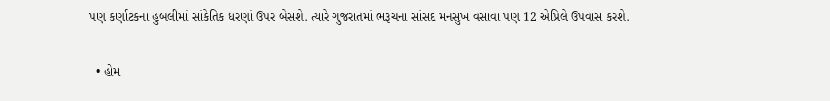પણ કર્ણાટકના હુબલીમાં સાંકેતિક ધરણાં ઉપર બેસશે. ત્યારે ગુજરાતમાં ભરૂચના સાંસદ મનસુખ વસાવા પણ 12 એપ્રિલે ઉપવાસ કરશે.

  • હોમ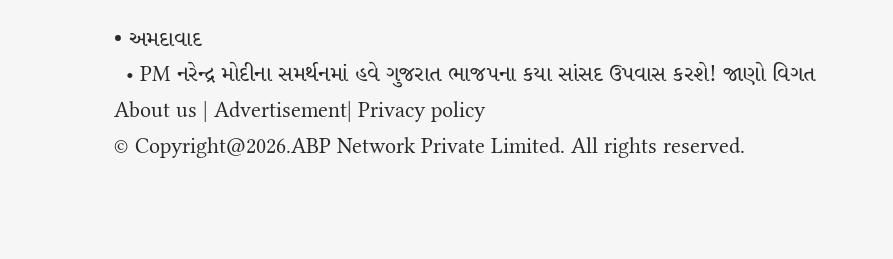• અમદાવાદ
  • PM નરેન્દ્ર મોદીના સમર્થનમાં હવે ગુજરાત ભાજપના કયા સાંસદ ઉપવાસ કરશે! જાણો વિગત
About us | Advertisement| Privacy policy
© Copyright@2026.ABP Network Private Limited. All rights reserved.